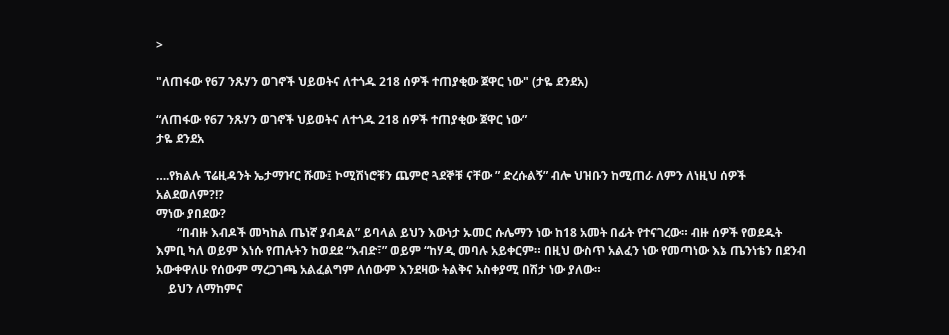>

"ለጠፋው የ67 ንጹሃን ወገኖች ህይወትና ለተጎዱ 218 ሰዎች ተጠያቂው ጀዋር ነው" (ታዬ ደንደአ)

“ለጠፋው የ67 ንጹሃን ወገኖች ህይወትና ለተጎዱ 218 ሰዎች ተጠያቂው ጀዋር ነው”
ታዬ ደንደአ

….የክልሉ ፕሬዚዳንት ኤታማዦር ሹሙ፤ ኮሚሽነሮቹን ጨምሮ ጓደኞቹ ናቸው ” ድረሱልኝ” ብሎ ህዝቡን ከሚጠራ ለምን ለነዚህ ሰዎች አልደወለም?!?
ማነው ያበደው?
       “በብዙ እብዶች መካከል ጤነኛ ያብዳል” ይባላል ይህን እውነታ ኡመር ሱሌማን ነው ከ18 አመት በፊት የተናገረው። ብዙ ሰዎች የወደዱት እምቢ ካለ ወይም እነሱ የጠሉትን ከወደደ “እብድ፣” ወይም “ከሃዲ መባሉ አይቀርም። በዚህ ውስጥ አልፈን ነው የመጣነው እኔ ጤንነቴን በደንብ አውቀዋለሁ የሰውም ማረጋገጫ አልፈልግም ለሰውም እንደዛው ትልቅና አስቀያሚ በሽታ ነው ያለው።
    ይህን ለማከምና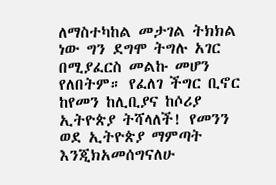ለማስተካከል መታገል ትክክል ነው ግን ደግሞ ትግሉ አገር በሚያፈርስ መልኩ መሆን የለበትም። የፈለገ ችግር ቢኖር ከየመን ከሊቢያና ከሶሪያ ኢትዮጵያ ትሻላለች! የመንን ወደ ኢትዮጵያ ማምጣት እንጂክአመሰግናለሁ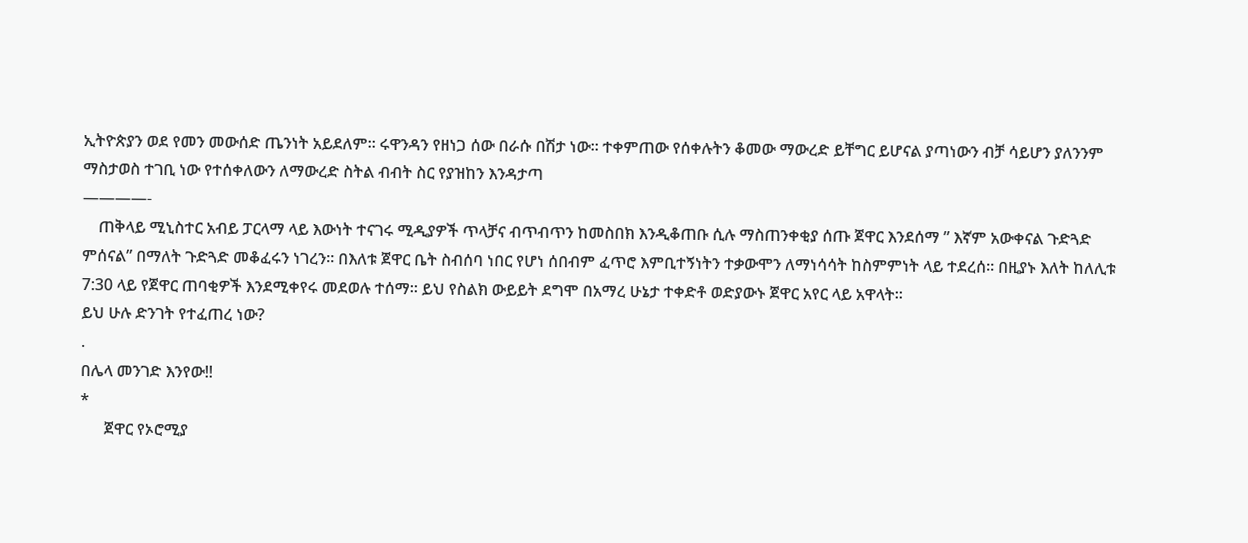ኢትዮጵያን ወደ የመን መውሰድ ጤንነት አይደለም። ሩዋንዳን የዘነጋ ሰው በራሱ በሽታ ነው። ተቀምጠው የሰቀሉትን ቆመው ማውረድ ይቸግር ይሆናል ያጣነውን ብቻ ሳይሆን ያለንንም ማስታወስ ተገቢ ነው የተሰቀለውን ለማውረድ ስትል ብብት ስር የያዝከን እንዳታጣ
————-
    ጠቅላይ ሚኒስተር አብይ ፓርላማ ላይ እውነት ተናገሩ ሚዲያዎች ጥላቻና ብጥብጥን ከመስበክ እንዲቆጠቡ ሲሉ ማስጠንቀቂያ ሰጡ ጀዋር እንደሰማ ” እኛም አውቀናል ጉድጓድ ምሰናል” በማለት ጉድጓድ መቆፈሩን ነገረን። በእለቱ ጀዋር ቤት ስብሰባ ነበር የሆነ ሰበብም ፈጥሮ እምቢተኝነትን ተቃውሞን ለማነሳሳት ከስምምነት ላይ ተደረሰ። በዚያኑ እለት ከለሊቱ 7:30 ላይ የጀዋር ጠባቂዎች እንደሚቀየሩ መደወሉ ተሰማ። ይህ የስልክ ውይይት ደግሞ በአማረ ሁኔታ ተቀድቶ ወድያውኑ ጀዋር አየር ላይ አዋላት።
ይህ ሁሉ ድንገት የተፈጠረ ነው?
.
በሌላ መንገድ እንየው!!
*
      ጀዋር የኦሮሚያ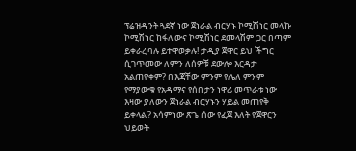ፕሬዝዳንት ጓደኛ ነው ጀነራል ብርሃኑ ኮሚሽነር መላኩ ኮሚሽነር ከፋለውና ኮሚሽነር ደመላሽም ጋር በጣም ይቀራረባሉ ይተዋወቃሉ! ታዲያ ጀዋር ይህ ችግር ሲገጥመው ለምን ለሰዎቹ ደውሎ እርዳታ አልጠየቀም? በእጃቸው ምንም የሌለ ምንም የማያውቁ የአዳማና የሰበታን ነዋሪ መጥራቱ ነው እዛው ያለውን ጀነራል ብርሃኑን ሃይል መጠየቅ ይቀላል? አሳምነው ጽጌ ሰው የፈጀ እለት የጀዋርን ህይወት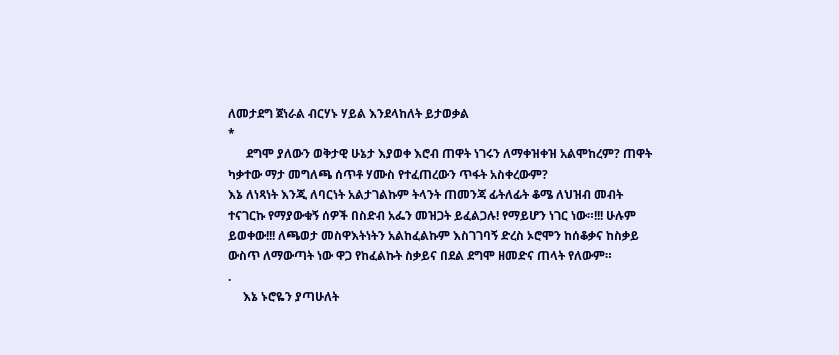ለመታደግ ጀነራል ብርሃኑ ሃይል እንደላከለት ይታወቃል
*
      ደግሞ ያለውን ወቅታዊ ሁኔታ እያወቀ እሮብ ጠዋት ነገሩን ለማቀዝቀዝ አልሞከረም? ጠዋት ካቃተው ማታ መግለጫ ሰጥቶ ሃሙስ የተፈጠረውን ጥፋት አስቀረውም?
እኔ ለነጻነት እንጂ ለባርነት አልታገልኩም ትላንት ጠመንጃ ፊትለፊት ቆሜ ለህዝብ መብት ተናገርኩ የማያውቁኝ ሰዎች በስድብ አፌን መዝጋት ይፈልጋሉ! የማይሆን ነገር ነው።!!! ሁሉም ይወቀው!!! ለጫወታ መስዋእትነትን አልከፈልኩም እስገገባኝ ድረስ ኦሮሞን ከሰቆቃና ከስቃይ ውስጥ ለማውጣት ነው ዋጋ የከፈልኩት ስቃይና በደል ደግሞ ዘመድና ጠላት የለውም።
.
     እኔ ኑሮዬን ያጣሁለት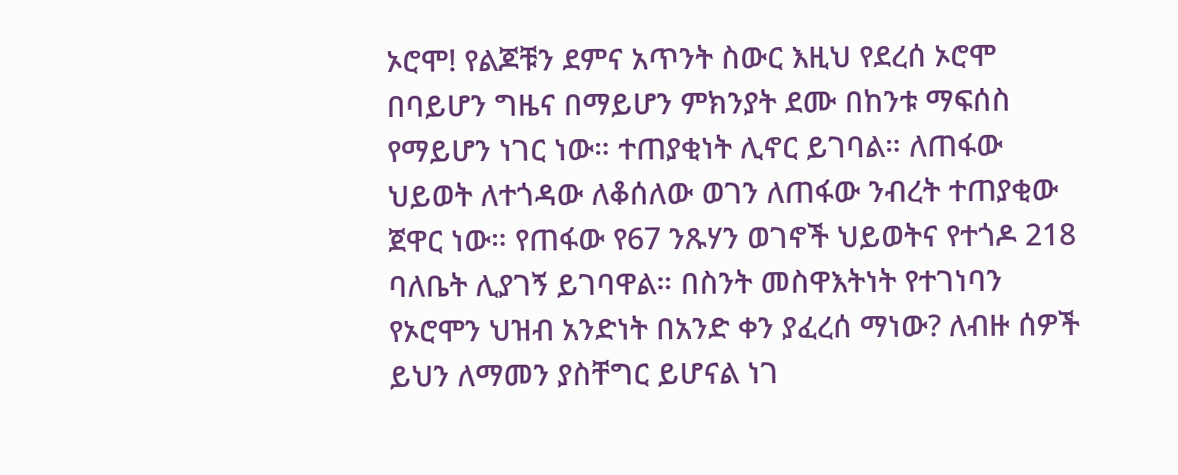ኦሮሞ! የልጆቹን ደምና አጥንት ስውር እዚህ የደረሰ ኦሮሞ በባይሆን ግዜና በማይሆን ምክንያት ደሙ በከንቱ ማፍሰስ የማይሆን ነገር ነው። ተጠያቂነት ሊኖር ይገባል። ለጠፋው ህይወት ለተጎዳው ለቆሰለው ወገን ለጠፋው ንብረት ተጠያቂው ጀዋር ነው። የጠፋው የ67 ንጹሃን ወገኖች ህይወትና የተጎዶ 218 ባለቤት ሊያገኝ ይገባዋል። በስንት መስዋእትነት የተገነባን የኦሮሞን ህዝብ አንድነት በአንድ ቀን ያፈረሰ ማነው? ለብዙ ሰዎች ይህን ለማመን ያስቸግር ይሆናል ነገ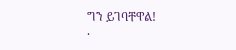ግን ይገባቸዋል!
.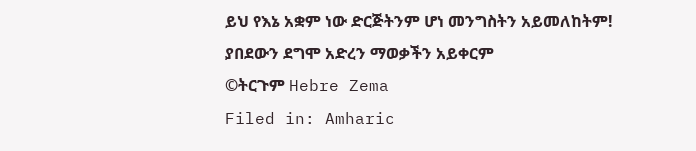ይህ የእኔ አቋም ነው ድርጅትንም ሆነ መንግስትን አይመለከትም!
ያበደውን ደግሞ አድረን ማወቃችን አይቀርም
©ትርጉም Hebre Zema
Filed in: Amharic